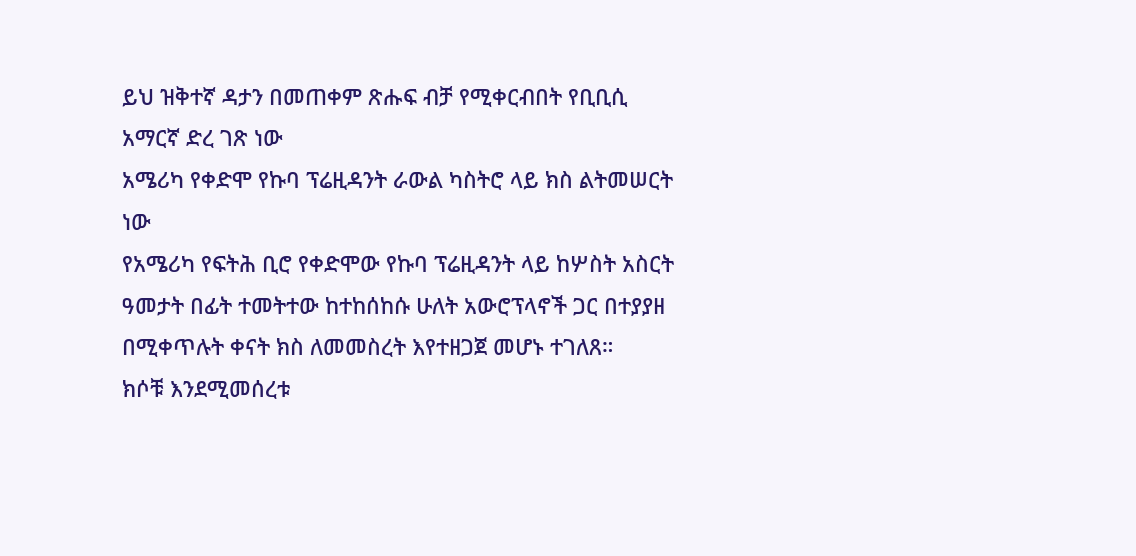ይህ ዝቅተኛ ዳታን በመጠቀም ጽሑፍ ብቻ የሚቀርብበት የቢቢሲ አማርኛ ድረ ገጽ ነው
አሜሪካ የቀድሞ የኩባ ፕሬዚዳንት ራውል ካስትሮ ላይ ክስ ልትመሠርት ነው
የአሜሪካ የፍትሕ ቢሮ የቀድሞው የኩባ ፕሬዚዳንት ላይ ከሦስት አስርት ዓመታት በፊት ተመትተው ከተከሰከሱ ሁለት አውሮፕላኖች ጋር በተያያዘ በሚቀጥሉት ቀናት ክስ ለመመስረት እየተዘጋጀ መሆኑ ተገለጸ።
ክሶቹ እንደሚመሰረቱ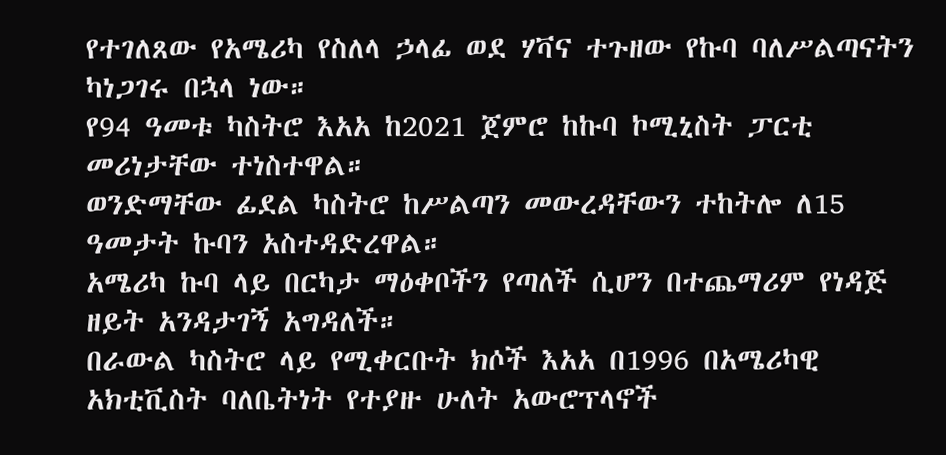የተገለጸው የአሜሪካ የስለላ ኃላፊ ወደ ሃቫና ተጉዘው የኩባ ባለሥልጣናትን ካነጋገሩ በኋላ ነው።
የ94 ዓመቱ ካስትሮ እአአ ከ2021 ጀምሮ ከኩባ ኮሚኒስት ፓርቲ መሪነታቸው ተነስተዋል።
ወንድማቸው ፊደል ካስትሮ ከሥልጣን መውረዳቸውን ተከትሎ ለ15 ዓመታት ኩባን አስተዳድረዋል።
አሜሪካ ኩባ ላይ በርካታ ማዕቀቦችን የጣለች ሲሆን በተጨማሪም የነዳጅ ዘይት አንዳታገኝ አግዳለች።
በራውል ካስትሮ ላይ የሚቀርቡት ክሶች እአአ በ1996 በአሜሪካዊ አክቲቪስት ባለቤትነት የተያዙ ሁለት አውሮፕላኖች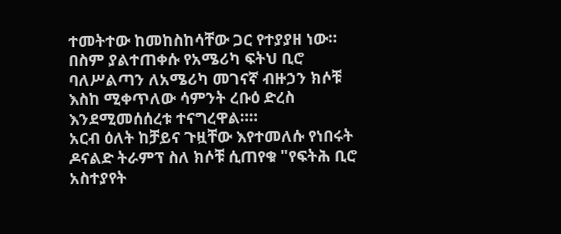ተመትተው ከመከስከሳቸው ጋር የተያያዘ ነው።
በስም ያልተጠቀሱ የአሜሪካ ፍትህ ቢሮ ባለሥልጣን ለአሜሪካ መገናኛ ብዙኃን ክሶቹ እስከ ሚቀጥለው ሳምንት ረቡዕ ድረስ እንደሚመሰሰረቱ ተናግረዋል።።
አርብ ዕለት ከቻይና ጉዟቸው እየተመለሱ የነበሩት ዶናልድ ትራምፕ ስለ ክሶቹ ሲጠየቁ "የፍትሕ ቢሮ አስተያየት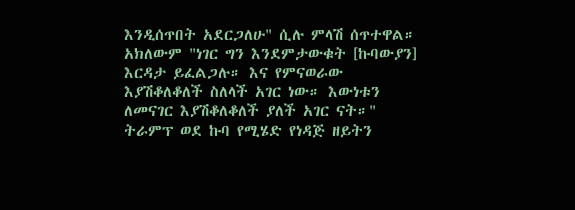እንዲሰጥበት አደርጋለሁ" ሲሉ ምላሽ ሰጥተዋል።
አክለውም "ነገር ግን እንደምታውቁት [ኩባውያን] እርዳታ ይፈልጋሉ። እና የምናወራው እያሽቆለቆለች ስለላች አገር ነው። እውነቱን ለመናገር እያሽቆለቆለች ያለች አገር ናት።"
ትራምፕ ወደ ኩባ የሚሄድ የነዳጅ ዘይትን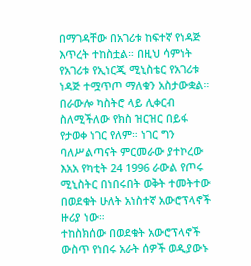በማገዳቸው በአገሪቱ ከፍተኛ የነዳጅ እጥረት ተከስቷል። በዚህ ሳምነት የአገሪቱ የኢነርጂ ሚኒስቴር የአገሪቱ ነዳጅ ተሟጥጦ ማለቁን አስታውቋል።
በራውሎ ካስትሮ ላይ ሊቀርብ ስለሚችለው የክስ ዝርዝር በይፋ የታወቀ ነገር የለም። ነገር ግን ባለሥልጣናት ምርመራው ያተኮረው እአአ የካቲት 24 1996 ራውል የጦሩ ሚኒስትር በነበሩበት ወቅት ተመትተው በወደቁት ሁለት አነስተኛ አውሮፕላኖች ዙሪያ ነው።
ተከስክሰው በወደቁት አውሮፕላኖች ውስጥ የነበሩ አራት ሰዎች ወዲያውኑ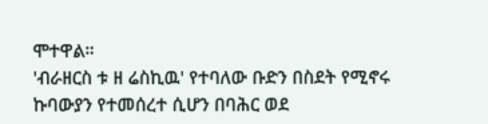ሞተዋል።
'ብራዘርስ ቱ ዘ ሬስኪዉ' የተባለው ቡድን በስደት የሚኖሩ ኩባውያን የተመሰረተ ሲሆን በባሕር ወደ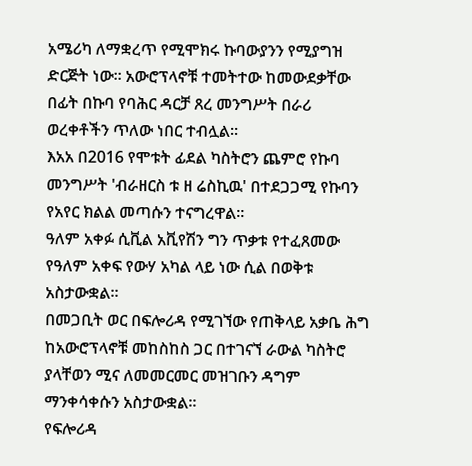አሜሪካ ለማቋረጥ የሚሞክሩ ኩባውያንን የሚያግዝ ድርጅት ነው። አውሮፕላኖቹ ተመትተው ከመውደቃቸው በፊት በኩባ የባሕር ዳርቻ ጸረ መንግሥት በራሪ ወረቀቶችን ጥለው ነበር ተብሏል።
እአአ በ2016 የሞቱት ፊደል ካስትሮን ጨምሮ የኩባ መንግሥት 'ብራዘርስ ቱ ዘ ሬስኪዉ' በተደጋጋሚ የኩባን የአየር ክልል መጣሱን ተናግረዋል።
ዓለም አቀፉ ሲቪል አቪየሽን ግን ጥቃቱ የተፈጸመው የዓለም አቀፍ የውሃ አካል ላይ ነው ሲል በወቅቱ አስታውቋል።
በመጋቢት ወር በፍሎሪዳ የሚገኘው የጠቅላይ አቃቤ ሕግ ከአውሮፕላኖቹ መከስከስ ጋር በተገናኘ ራውል ካስትሮ ያላቸወን ሚና ለመመርመር መዝገቡን ዳግም ማንቀሳቀሱን አስታውቋል።
የፍሎሪዳ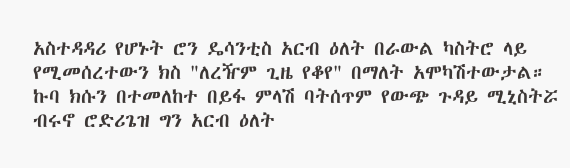አስተዳዳሪ የሆኑት ሮን ዴሳንቲስ አርብ ዕለት በራውል ካስትሮ ላይ የሚመሰረተውን ክስ "ለረዥም ጊዜ የቆየ" በማለት አሞካሽተውታል።
ኩባ ክሱን በተመለከተ በይፋ ምላሽ ባትሰጥም የውጭ ጉዳይ ሚኒስትሯ ብሩኖ ሮድሪጌዝ ግን አርብ ዕለት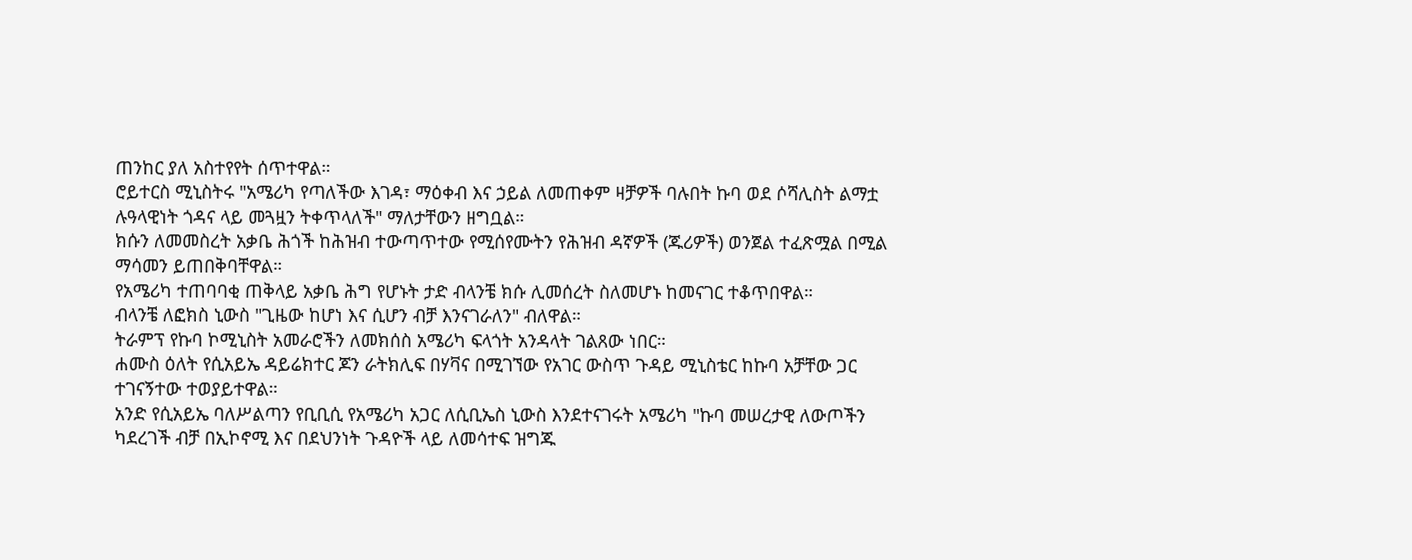ጠንከር ያለ አስተየየት ሰጥተዋል።
ሮይተርስ ሚኒስትሩ "አሜሪካ የጣለችው እገዳ፣ ማዕቀብ እና ኃይል ለመጠቀም ዛቻዎች ባሉበት ኩባ ወደ ሶሻሊስት ልማቷ ሉዓላዊነት ጎዳና ላይ መጓዟን ትቀጥላለች" ማለታቸውን ዘግቧል።
ክሱን ለመመስረት አቃቤ ሕጎች ከሕዝብ ተውጣጥተው የሚሰየሙትን የሕዝብ ዳኛዎች (ጁሪዎች) ወንጀል ተፈጽሟል በሚል ማሳመን ይጠበቅባቸዋል።
የአሜሪካ ተጠባባቂ ጠቅላይ አቃቤ ሕግ የሆኑት ታድ ብላንቼ ክሱ ሊመሰረት ስለመሆኑ ከመናገር ተቆጥበዋል።
ብላንቼ ለፎክስ ኒውስ "ጊዜው ከሆነ እና ሲሆን ብቻ እንናገራለን" ብለዋል።
ትራምፕ የኩባ ኮሚኒስት አመራሮችን ለመክሰስ አሜሪካ ፍላጎት አንዳላት ገልጸው ነበር።
ሐሙስ ዕለት የሲአይኤ ዳይሬክተር ጆን ራትክሊፍ በሃቫና በሚገኘው የአገር ውስጥ ጉዳይ ሚኒስቴር ከኩባ አቻቸው ጋር ተገናኝተው ተወያይተዋል።
አንድ የሲአይኤ ባለሥልጣን የቢቢሲ የአሜሪካ አጋር ለሲቢኤስ ኒውስ እንደተናገሩት አሜሪካ "ኩባ መሠረታዊ ለውጦችን ካደረገች ብቻ በኢኮኖሚ እና በደህንነት ጉዳዮች ላይ ለመሳተፍ ዝግጁ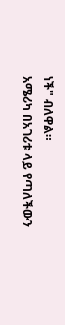ነች" ብለዋል።
አሜሪካ በአገሪቱ ላይ የጣለችውን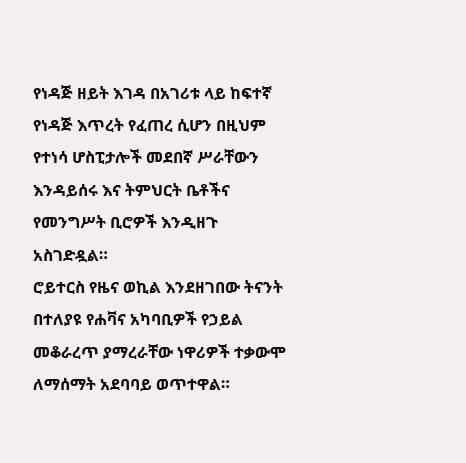የነዳጅ ዘይት እገዳ በአገሪቱ ላይ ከፍተኛ የነዳጅ እጥረት የፈጠረ ሲሆን በዚህም የተነሳ ሆስፒታሎች መደበኛ ሥራቸውን እንዳይሰሩ እና ትምህርት ቤቶችና የመንግሥት ቢሮዎች እንዲዘጉ አስገድዷል።
ሮይተርስ የዜና ወኪል እንደዘገበው ትናንት በተለያዩ የሐቫና አካባቢዎች የኃይል መቆራረጥ ያማረራቸው ነዋሪዎች ተቃውሞ ለማሰማት አደባባይ ወጥተዋል።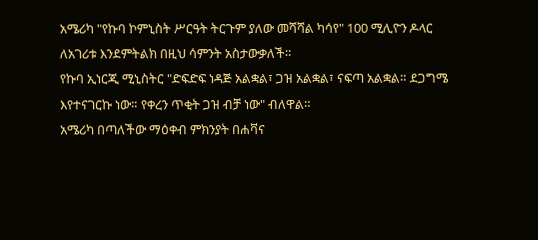አሜሪካ "የኩባ ኮምኒስት ሥርዓት ትርጉም ያለው መሻሻል ካሳየ" 100 ሚሊዮን ዶላር ለአገሪቱ እንደምትልክ በዚህ ሳምንት አስታውቃለች።
የኩባ ኢነርጂ ሚኒስትር "ድፍድፍ ነዳጅ አልቋል፣ ጋዝ አልቋል፣ ናፍጣ አልቋል። ደጋግሜ እየተናገርኩ ነው። የቀረን ጥቂት ጋዝ ብቻ ነው" ብለዋል።
አሜሪካ በጣለችው ማዕቀብ ምክንያት በሐቫና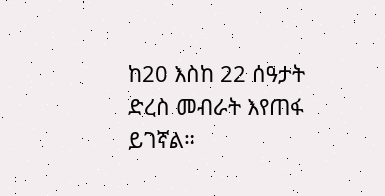ከ20 እስከ 22 ሰዓታት ድረስ መብራት እየጠፋ ይገኛል።